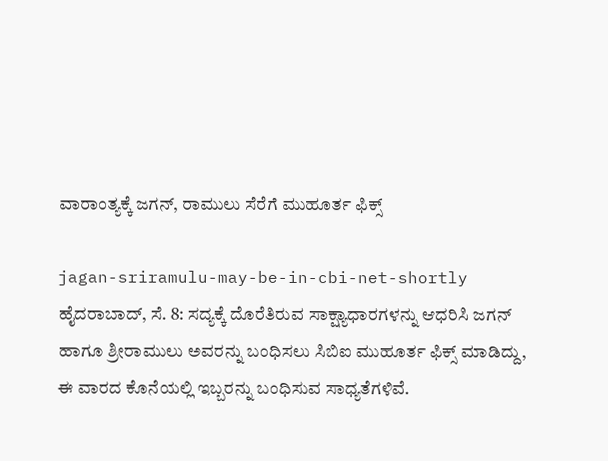ವಾರಾಂತ್ಯಕ್ಕೆ ಜಗನ್‌, ರಾಮುಲು ಸೆರೆಗೆ ಮುಹೂರ್ತ ಫಿಕ್ಸ್‌

jagan-sriramulu-may-be-in-cbi-net-shortly
ಹೈದರಾಬಾದ್, ಸೆ. 8: ಸದ್ಯಕ್ಕೆ ದೊರೆತಿರುವ ಸಾಕ್ಷ್ಯಾಧಾರಗಳನ್ನು ಆಧರಿಸಿ ಜಗನ್‌ ಹಾಗೂ ಶ್ರೀರಾಮುಲು ಅವರನ್ನು ಬಂಧಿಸಲು ಸಿಬಿಐ ಮುಹೂರ್ತ ಫಿಕ್ಸ್‌ ಮಾಡಿದ್ದು, ಈ ವಾರದ ಕೊನೆಯಲ್ಲಿ ಇಬ್ಬರನ್ನು ಬಂಧಿಸುವ ಸಾಧ್ಯತೆಗಳಿವೆ.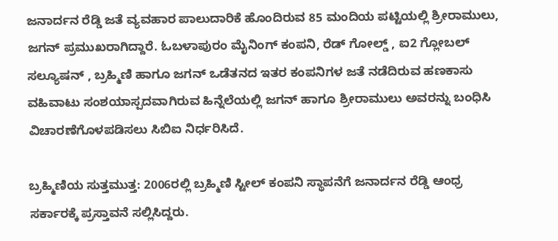ಜನಾರ್ದನ ರೆಡ್ಡಿ ಜತೆ ವ್ಯವಹಾರ ಪಾಲುದಾರಿಕೆ ಹೊಂದಿರುವ 85 ಮಂದಿಯ ಪಟ್ಟಿಯಲ್ಲಿ ಶ್ರೀರಾಮುಲು, ಜಗನ್‌ ಪ್ರಮುಖರಾಗಿದ್ದಾರೆ. ಓಬಳಾಪುರಂ ಮೈನಿಂಗ್‌ ಕಂಪನಿ, ರೆಡ್‌ ಗೋಲ್ಡ್‌ , ಐ2 ಗ್ಲೋಬಲ್‌ ಸಲ್ಯೂಷನ್‌ , ಬ್ರಹ್ಮಿಣಿ ಹಾಗೂ ಜಗನ್‌ ಒಡೆತನದ ಇತರ ಕಂಪನಿಗಳ ಜತೆ ನಡೆದಿರುವ ಹಣಕಾಸು ವಹಿವಾಟು ಸಂಶಯಾಸ್ಪದವಾಗಿರುವ ಹಿನ್ನೆಲೆಯಲ್ಲಿ ಜಗನ್‌ ಹಾಗೂ ಶ್ರೀರಾಮುಲು ಅವರನ್ನು ಬಂಧಿಸಿ ವಿಚಾರಣೆಗೊಳಪಡಿಸಲು ಸಿಬಿಐ ನಿರ್ಧರಿಸಿದೆ.

ಬ್ರಹ್ಮಿಣಿಯ ಸುತ್ತಮುತ್ತ: 2006ರಲ್ಲಿ ಬ್ರಹ್ಮಿಣಿ ಸ್ಟೀಲ್‌ ಕಂಪನಿ ಸ್ಥಾಪನೆಗೆ ಜನಾರ್ದನ ರೆಡ್ಡಿ ಆಂಧ್ರ ಸರ್ಕಾರಕ್ಕೆ ಪ್ರಸ್ತಾವನೆ ಸಲ್ಲಿಸಿದ್ದರು.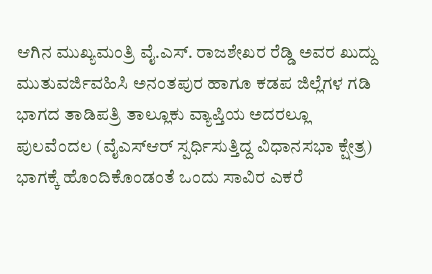ಆಗಿನ ಮುಖ್ಯಮಂತ್ರಿ ವೈ.ಎಸ್‌. ರಾಜಶೇಖರ ರೆಡ್ಡಿ ಅವರ ಖುದ್ದು ಮುತುವರ್ಜಿವಹಿಸಿ ಅನಂತಪುರ ಹಾಗೂ ಕಡಪ ಜಿಲ್ಲೆಗಳ ಗಡಿ ಭಾಗದ ತಾಡಿಪತ್ರಿ ತಾಲ್ಲೂಕು ವ್ಯಾಪ್ತಿಯ ಅದರಲ್ಲೂ ಪುಲವೆಂದಲ (ವೈಎಸ್‌ಆರ್ ಸ್ಪರ್ಧಿಸುತ್ತಿದ್ದ ವಿಧಾನಸಭಾ ಕ್ಷೇತ್ರ) ಭಾಗಕ್ಕೆ ಹೊಂದಿಕೊಂಡಂತೆ ಒಂದು ಸಾವಿರ ಎಕರೆ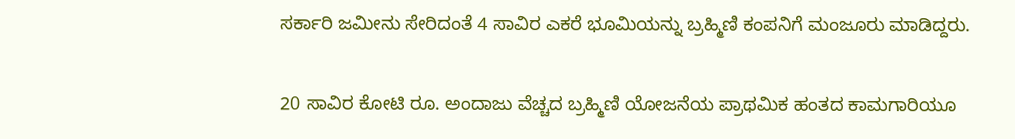ಸರ್ಕಾರಿ ಜಮೀನು ಸೇರಿದಂತೆ 4 ಸಾವಿರ ಎಕರೆ ಭೂಮಿಯನ್ನು ಬ್ರಹ್ಮಿಣಿ ಕಂಪನಿಗೆ ಮಂಜೂರು ಮಾಡಿದ್ದರು.

20 ಸಾವಿರ ಕೋಟಿ ರೂ. ಅಂದಾಜು ವೆಚ್ಚದ ಬ್ರಹ್ಮಿಣಿ ಯೋಜನೆಯ ಪ್ರಾಥಮಿಕ ಹಂತದ ಕಾಮಗಾರಿಯೂ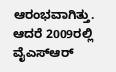ಆರಂಭವಾಗಿತ್ತು. ಆದರೆ 2009ರಲ್ಲಿ ವೈಎಸ್‌ಆರ್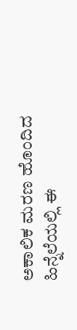ಅಕಾಲಿಕ ಮರಣ ಹೊಂದಿದ ಹಿನ್ನೆಲೆಯಲ್ಲಿ ಈ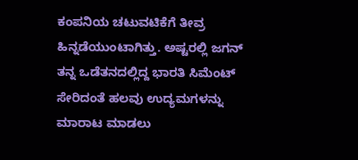ಕಂಪನಿಯ ಚಟುವಟಿಕೆಗೆ ತೀವ್ರ ಹಿನ್ನಡೆಯುಂಟಾಗಿತ್ತು. ಅಷ್ಟರಲ್ಲಿ ಜಗನ್‌ ತನ್ನ ಒಡೆತನದಲ್ಲಿದ್ದ ಭಾರತಿ ಸಿಮೆಂಟ್‌ ಸೇರಿದಂತೆ ಹಲವು ಉದ್ಯಮಗಳನ್ನು ಮಾರಾಟ ಮಾಡಲು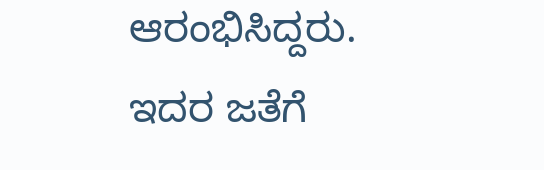ಆರಂಭಿಸಿದ್ದರು. ಇದರ ಜತೆಗೆ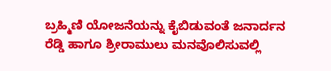ಬ್ರಹ್ಮಿಣಿ ಯೋಜನೆಯನ್ನು ಕೈಬಿಡುವಂತೆ ಜನಾರ್ದನ ರೆಡ್ಡಿ ಹಾಗೂ ಶ್ರೀರಾಮುಲು ಮನವೊಲಿಸುವಲ್ಲಿ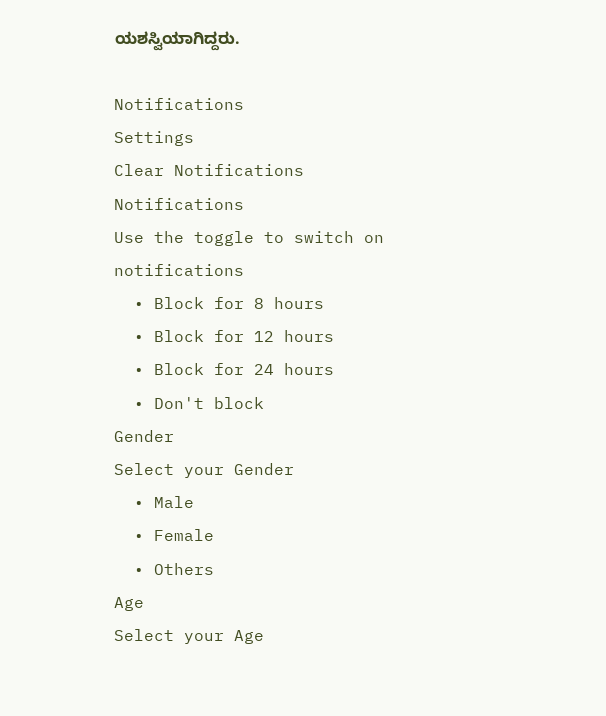ಯಶಸ್ವಿಯಾಗಿದ್ದರು.

Notifications
Settings
Clear Notifications
Notifications
Use the toggle to switch on notifications
  • Block for 8 hours
  • Block for 12 hours
  • Block for 24 hours
  • Don't block
Gender
Select your Gender
  • Male
  • Female
  • Others
Age
Select your Age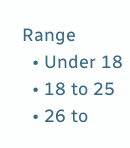Range
  • Under 18
  • 18 to 25
  • 26 to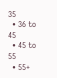35
  • 36 to 45
  • 45 to 55
  • 55+